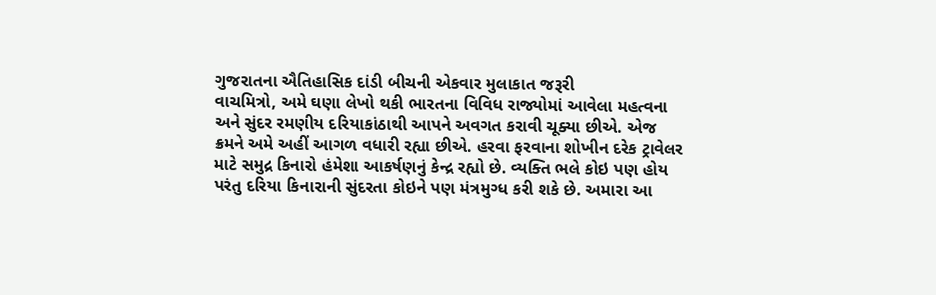ગુજરાતના ઐતિહાસિક દાંડી બીચની એકવાર મુલાકાત જરૂરી
વાચમિત્રો, અમે ઘણા લેખો થકી ભારતના વિવિધ રાજ્યોમાં આવેલા મહત્વના અને સુંદર રમણીય દરિયાકાંઠાથી આપને અવગત કરાવી ચૂક્યા છીએ. એજ ક્રમને અમે અહીં આગળ વધારી રહ્યા છીએ. હરવા ફરવાના શોખીન દરેક ટ્રાવેલર માટે સમુદ્ર કિનારો હંમેશા આકર્ષણનું કેન્દ્ર રહ્યો છે. વ્યક્તિ ભલે કોઇ પણ હોય પરંતુ દરિયા કિનારાની સુંદરતા કોઇને પણ મંત્રમુગ્ધ કરી શકે છે. અમારા આ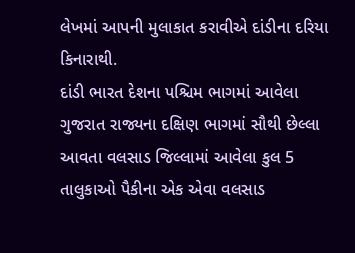લેખમાં આપની મુલાકાત કરાવીએ દાંડીના દરિયા કિનારાથી.
દાંડી ભારત દેશના પશ્ચિમ ભાગમાં આવેલા ગુજરાત રાજ્યના દક્ષિણ ભાગમાં સૌથી છેલ્લા આવતા વલસાડ જિલ્લામાં આવેલા કુલ 5 તાલુકાઓ પૈકીના એક એવા વલસાડ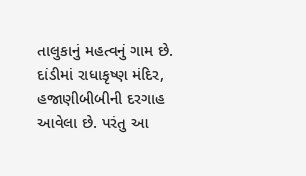તાલુકાનું મહત્વનું ગામ છે. દાંડીમાં રાધાકૃષ્ણ મંદિર, હજાણીબીબીની દરગાહ આવેલા છે. પરંતુ આ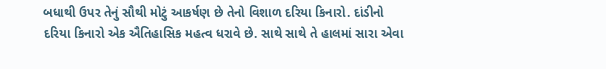બધાથી ઉપર તેનું સૌથી મોટું આકર્ષણ છે તેનો વિશાળ દરિયા કિનારો. દાંડીનો દરિયા કિનારો એક ઐતિહાસિક મહત્વ ધરાવે છે. સાથે સાથે તે હાલમાં સારા એવા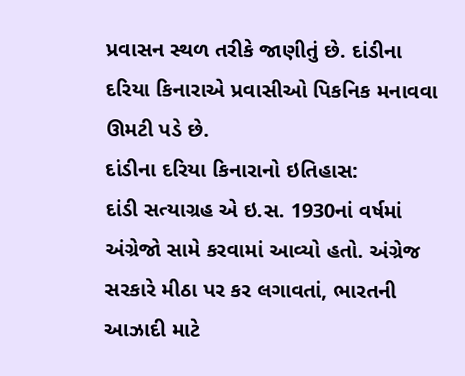પ્રવાસન સ્થળ તરીકે જાણીતું છે. દાંડીના દરિયા કિનારાએ પ્રવાસીઓ પિકનિક મનાવવા ઊમટી પડે છે.
દાંડીના દરિયા કિનારાનો ઇતિહાસ:
દાંડી સત્યાગ્રહ એ ઇ.સ. 1930નાં વર્ષમાં અંગ્રેજો સામે કરવામાં આવ્યો હતો. અંગ્રેજ સરકારે મીઠા પર કર લગાવતાં, ભારતની આઝાદી માટે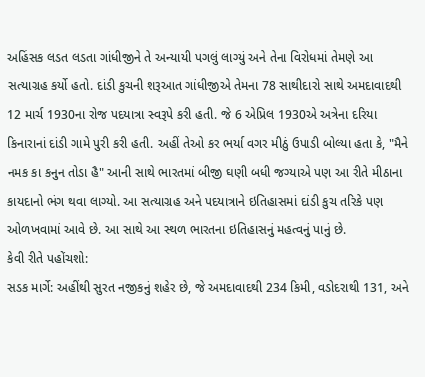અહિંસક લડત લડતા ગાંધીજીને તે અન્યાયી પગલું લાગ્યું અને તેના વિરોધમાં તેમણે આ સત્યાગ્રહ કર્યો હતો. દાંડી કુચની શરૂઆત ગાંધીજીએ તેમના 78 સાથીદારો સાથે અમદાવાદથી 12 માર્ચ 1930ના રોજ પદયાત્રા સ્વરૂપે કરી હતી. જે 6 એપ્રિલ 1930એ અત્રેના દરિયા કિનારાનાં દાંડી ગામે પુરી કરી હતી. અહીં તેઓ કર ભર્યા વગર મીઠું ઉપાડી બોલ્યા હતા કે, "મૈને નમક કા કનુન તોડા હૈ" આની સાથે ભારતમાં બીજી ઘણી બધી જગ્યાએ પણ આ રીતે મીઠાના કાયદાનો ભંગ થવા લાગ્યો. આ સત્યાગ્રહ અને પદયાત્રાને ઇતિહાસમાં દાંડી કુચ તરિકે પણ ઓળખવામાં આવે છે. આ સાથે આ સ્થળ ભારતના ઇતિહાસનું મહત્વનું પાનું છે.
કેવી રીતે પહોંચશો:
સડક માર્ગે: અહીંથી સુરત નજીકનું શહેર છે, જે અમદાવાદથી 234 કિમી, વડોદરાથી 131, અને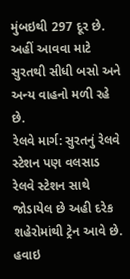મુંબઇથી 297 દૂર છે. અહીં આવવા માટે સુરતથી સીધી બસો અને અન્ય વાહનો મળી રહે છે.
રેલવે માર્ગ: સુરતનું રેલવે સ્ટેશન પણ વલસાડ રેલવે સ્ટેશન સાથે જોડાયેલ છે અહી દરેક શહેરોમાંથી ટ્રેન આવે છે.
હવાઇ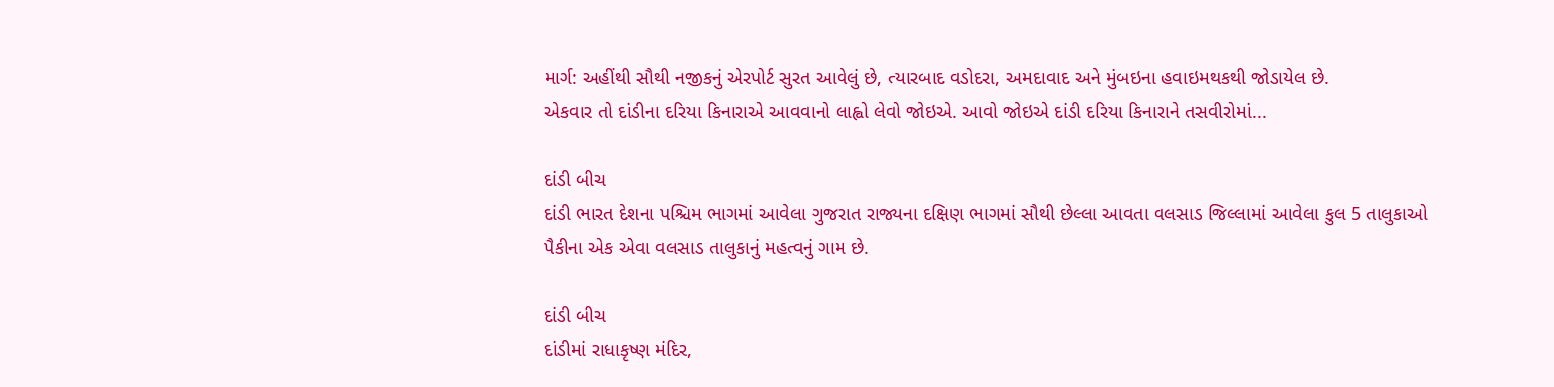માર્ગ: અહીંથી સૌથી નજીકનું એરપોર્ટ સુરત આવેલું છે, ત્યારબાદ વડોદરા, અમદાવાદ અને મુંબઇના હવાઇમથકથી જોડાયેલ છે.
એકવાર તો દાંડીના દરિયા કિનારાએ આવવાનો લાહ્વો લેવો જોઇએ. આવો જોઇએ દાંડી દરિયા કિનારાને તસવીરોમાં...

દાંડી બીચ
દાંડી ભારત દેશના પશ્ચિમ ભાગમાં આવેલા ગુજરાત રાજ્યના દક્ષિણ ભાગમાં સૌથી છેલ્લા આવતા વલસાડ જિલ્લામાં આવેલા કુલ 5 તાલુકાઓ પૈકીના એક એવા વલસાડ તાલુકાનું મહત્વનું ગામ છે.

દાંડી બીચ
દાંડીમાં રાધાકૃષ્ણ મંદિર,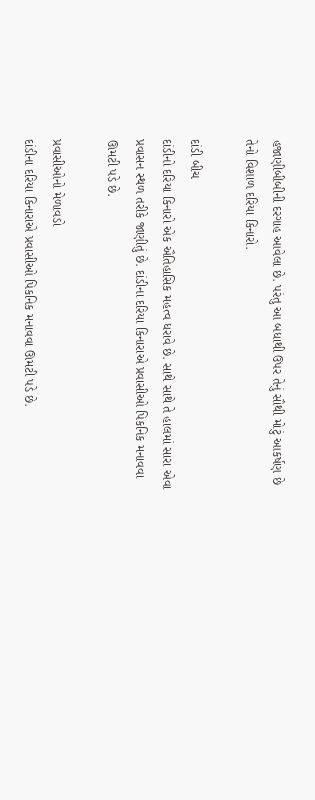હજાણીબીબીની દરગાહ આવેલા છે. પરંતુ આ બધાથી ઉપર તેનું સૌથી મોટું આકર્ષણ છે તેનો વિશાળ દરિયા કિનારો.

દાંડી બીચ
દાંડીનો દરિયા કિનારો એક ઐતિહાસિક મહત્વ ધરાવે છે. સાથે સાથે તે હાલમાં સારા એવા પ્રવાસન સ્થળ તરીકે જાણીતું છે. દાંડીના દરિયા કિનારાએ પ્રવાસીઓ પિકનિક મનાવવા ઊમટી પડે છે.

પ્રવાસીઓનો મેળાવડો
દાંડીના દરિયા કિનારાએ પ્રવાસીઓ પિકનિક મનાવવા ઊમટી પડે છે.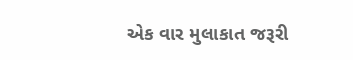એક વાર મુલાકાત જરૂરી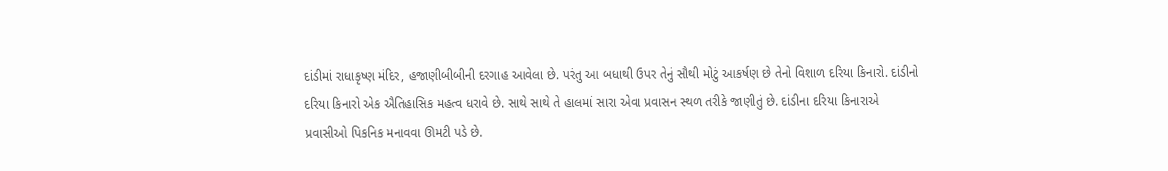દાંડીમાં રાધાકૃષ્ણ મંદિર, હજાણીબીબીની દરગાહ આવેલા છે. પરંતુ આ બધાથી ઉપર તેનું સૌથી મોટું આકર્ષણ છે તેનો વિશાળ દરિયા કિનારો. દાંડીનો દરિયા કિનારો એક ઐતિહાસિક મહત્વ ધરાવે છે. સાથે સાથે તે હાલમાં સારા એવા પ્રવાસન સ્થળ તરીકે જાણીતું છે. દાંડીના દરિયા કિનારાએ પ્રવાસીઓ પિકનિક મનાવવા ઊમટી પડે છે.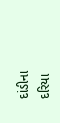દાંડીના દરિયા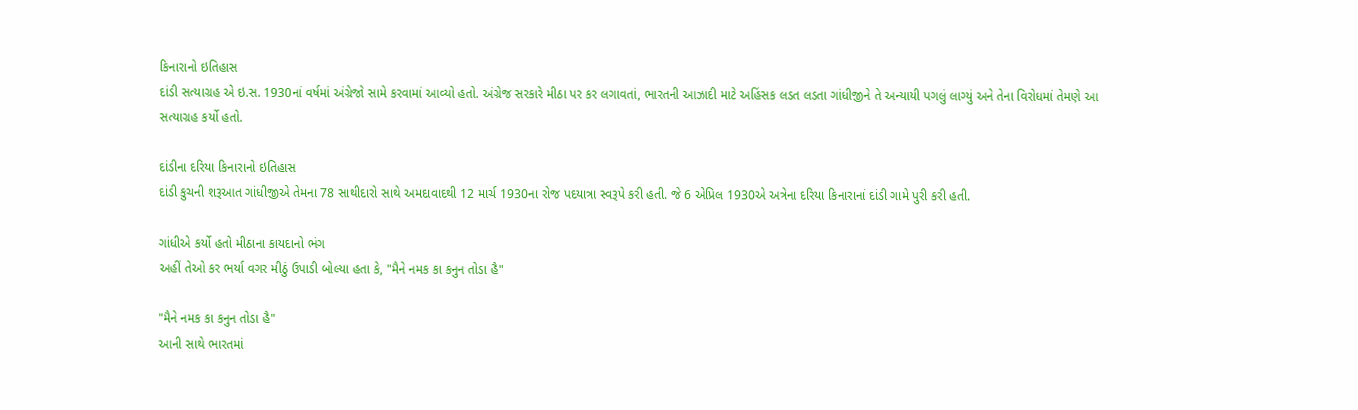કિનારાનો ઇતિહાસ
દાંડી સત્યાગ્રહ એ ઇ.સ. 1930નાં વર્ષમાં અંગ્રેજો સામે કરવામાં આવ્યો હતો. અંગ્રેજ સરકારે મીઠા પર કર લગાવતાં, ભારતની આઝાદી માટે અહિંસક લડત લડતા ગાંધીજીને તે અન્યાયી પગલું લાગ્યું અને તેના વિરોધમાં તેમણે આ સત્યાગ્રહ કર્યો હતો.

દાંડીના દરિયા કિનારાનો ઇતિહાસ
દાંડી કુચની શરૂઆત ગાંધીજીએ તેમના 78 સાથીદારો સાથે અમદાવાદથી 12 માર્ચ 1930ના રોજ પદયાત્રા સ્વરૂપે કરી હતી. જે 6 એપ્રિલ 1930એ અત્રેના દરિયા કિનારાનાં દાંડી ગામે પુરી કરી હતી.

ગાંધીએ કર્યો હતો મીઠાના કાયદાનો ભંગ
અહીં તેઓ કર ભર્યા વગર મીઠું ઉપાડી બોલ્યા હતા કે, "મૈને નમક કા કનુન તોડા હૈ"

"મૈને નમક કા કનુન તોડા હૈ"
આની સાથે ભારતમાં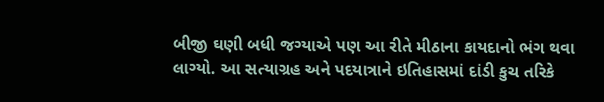બીજી ઘણી બધી જગ્યાએ પણ આ રીતે મીઠાના કાયદાનો ભંગ થવા લાગ્યો. આ સત્યાગ્રહ અને પદયાત્રાને ઇતિહાસમાં દાંડી કુચ તરિકે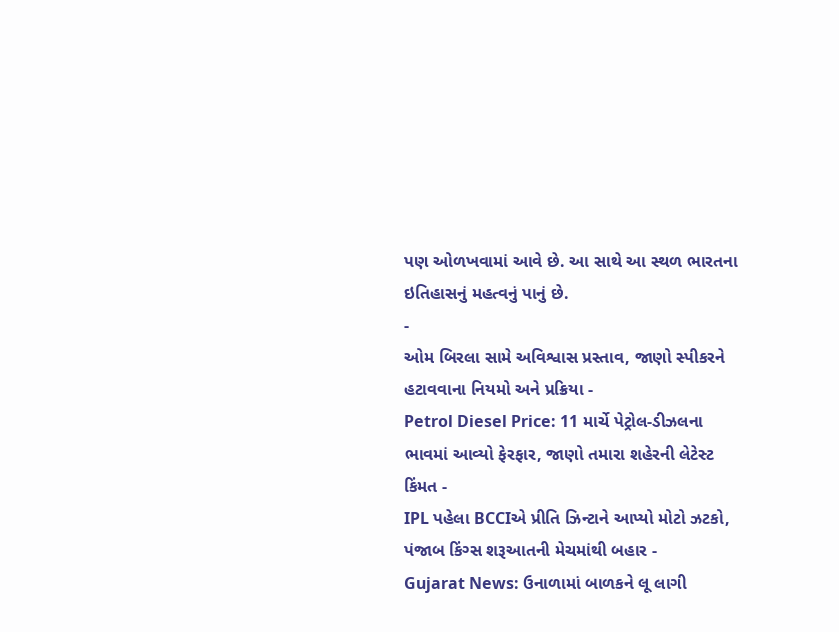પણ ઓળખવામાં આવે છે. આ સાથે આ સ્થળ ભારતના ઇતિહાસનું મહત્વનું પાનું છે.
-
ઓમ બિરલા સામે અવિશ્વાસ પ્રસ્તાવ, જાણો સ્પીકરને હટાવવાના નિયમો અને પ્રક્રિયા -
Petrol Diesel Price: 11 માર્ચે પેટ્રોલ-ડીઝલના ભાવમાં આવ્યો ફેરફાર, જાણો તમારા શહેરની લેટેસ્ટ કિંમત -
IPL પહેલા BCCIએ પ્રીતિ ઝિન્ટાને આપ્યો મોટો ઝટકો, પંજાબ કિંગ્સ શરૂઆતની મેચમાંથી બહાર -
Gujarat News: ઉનાળામાં બાળકને લૂ લાગી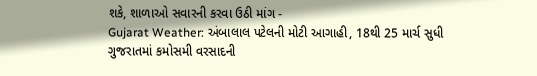શકે, શાળાઓ સવારની કરવા ઉઠી માંગ -
Gujarat Weather: અંબાલાલ પટેલની મોટી આગાહી, 18થી 25 માર્ચ સુધી ગુજરાતમાં કમોસમી વરસાદની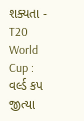શક્યતા -
T20 World Cup : વર્લ્ડ કપ જીત્યા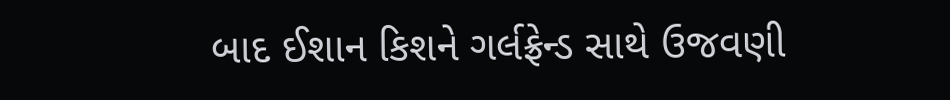બાદ ઈશાન કિશને ગર્લફ્રેન્ડ સાથે ઉજવણી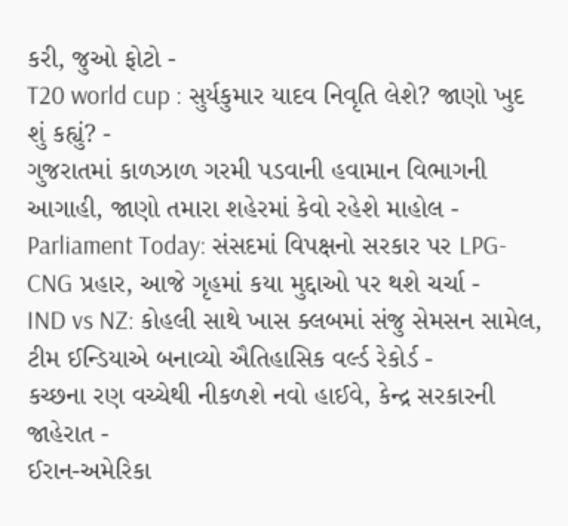કરી, જુઓ ફોટો -
T20 world cup : સુર્યકુમાર યાદવ નિવૃતિ લેશે? જાણો ખુદ શું કહ્યું? -
ગુજરાતમાં કાળઝાળ ગરમી પડવાની હવામાન વિભાગની આગાહી, જાણો તમારા શહેરમાં કેવો રહેશે માહોલ -
Parliament Today: સંસદમાં વિપક્ષનો સરકાર પર LPG-CNG પ્રહાર, આજે ગૃહમાં કયા મુદ્દાઓ પર થશે ચર્ચા -
IND vs NZ: કોહલી સાથે ખાસ ક્લબમાં સંજુ સેમસન સામેલ, ટીમ ઈન્ડિયાએ બનાવ્યો ઐતિહાસિક વર્લ્ડ રેકોર્ડ -
કચ્છના રણ વચ્ચેથી નીકળશે નવો હાઈવે, કેન્દ્ર સરકારની જાહેરાત -
ઈરાન-અમેરિકા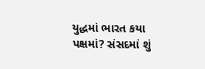યુદ્ધમાં ભારત કયા પક્ષમાં? સંસદમાં શું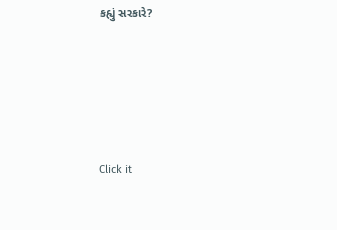કહ્યું સરકારે?






Click it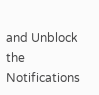and Unblock the Notifications